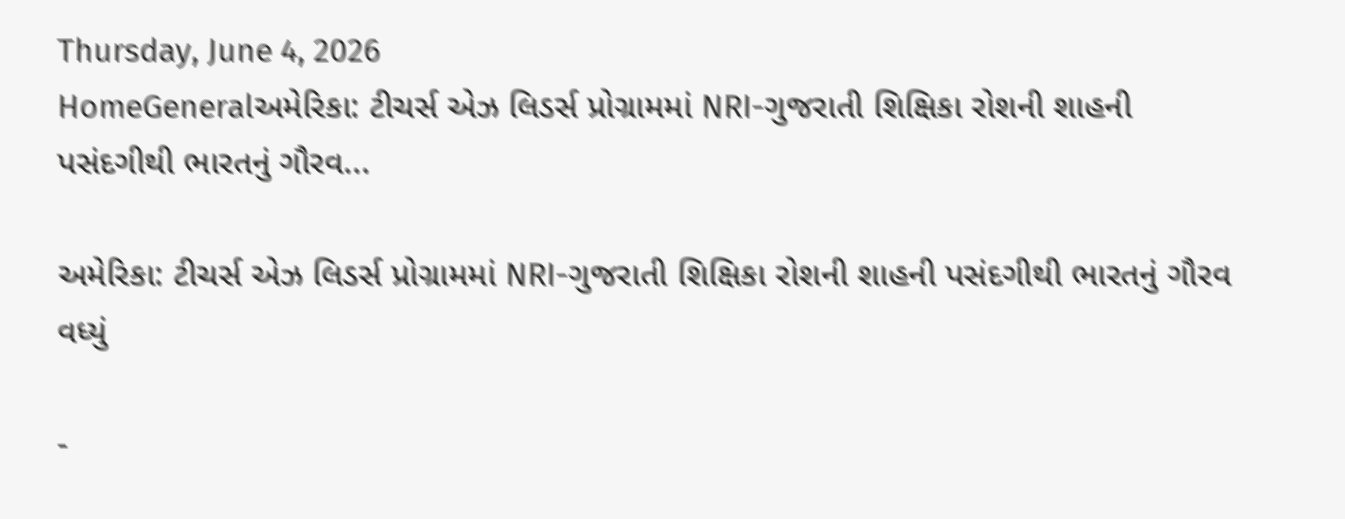Thursday, June 4, 2026
HomeGeneralઅમેરિકા: ટીચર્સ એઝ લિડર્સ પ્રોગ્રામમાં NRI-ગુજરાતી શિક્ષિકા રોશની શાહની પસંદગીથી ભારતનું ગૌરવ...

અમેરિકા: ટીચર્સ એઝ લિડર્સ પ્રોગ્રામમાં NRI-ગુજરાતી શિક્ષિકા રોશની શાહની પસંદગીથી ભારતનું ગૌરવ વધ્યું

-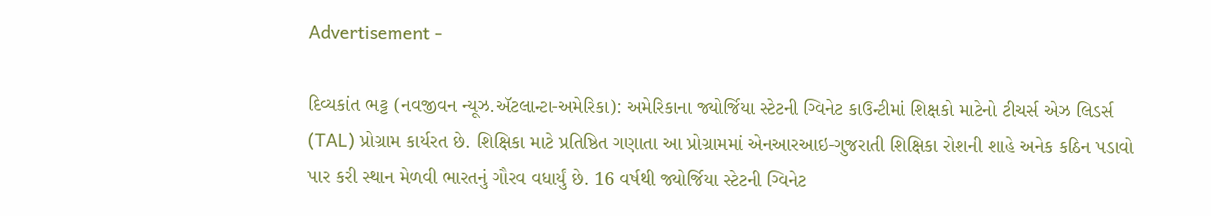Advertisement -

દિવ્યકાંત ભટ્ટ (નવજીવન ન્યૂઝ.ઍટલાન્ટા-અમેરિકા): અમેરિકાના જ્યોર્જિયા સ્ટેટની ગ્વિનેટ કાઉન્ટીમાં શિક્ષકો માટેનો ટીચર્સ એઝ લિડર્સ (TAL) પ્રોગ્રામ કાર્યરત છે. શિક્ષિકા માટે પ્રતિષ્ઠિત ગણાતા આ પ્રોગ્રામમાં એનઆરઆઇ-ગુજરાતી શિક્ષિકા રોશની શાહે અનેક કઠિન પડાવો પાર કરી સ્થાન મેળવી ભારતનું ગૌરવ વધાર્યું છે. 16 વર્ષથી જ્યોર્જિયા સ્ટેટની ગ્વિનેટ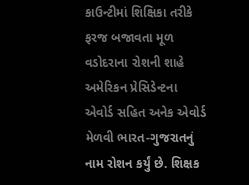કાઉન્ટીમાં શિક્ષિકા તરીકે ફરજ બજાવતા મૂળ વડોદરાના રોશની શાહે અમેરિકન પ્રેસિડેન્ટના એવોર્ડ સહિત અનેક એવોર્ડ મેળવી ભારત-ગુજરાતનું નામ રોશન કર્યું છે. શિક્ષક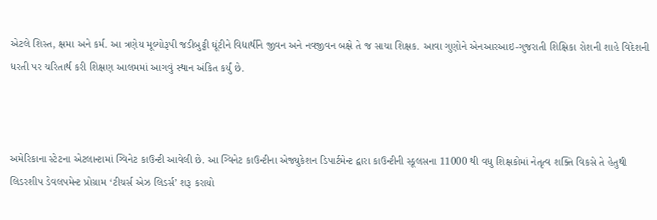એટલે શિસ્ત, ક્ષમા અને કર્મ. આ ત્રણેય મૂલ્યોરૂપી જડીબુટ્ટી ઘૂંટીને વિદ્યાર્થીને જીવન અને નવજીવન બક્ષે તે જ સાચા શિક્ષક. આવા ગુણોને એનઆરઆઇ-ગુજરાતી શિક્ષિકા રોશની શાહે વિદેશની ધરતી પર ચરિતાર્થ કરી શિક્ષણ આલમમાં આગવું સ્થાન અંકિત કર્યું છે.



અમેરિકાના સ્ટેટના એટલાન્ટામાં ગ્વિનેટ કાઉન્ટી આવેલી છે. આ ગ્વિનેટ કાઉન્ટીના એજ્યુકેશન ડિપાર્ટમેન્ટ દ્વારા કાઉન્ટીની સ્કૂલસના 11000 થી વધુ શિક્ષકોમાં નેતૃત્વ શક્તિ વિકસે તે હેતુથી લિડરશીપ ડેવલપમેન્ટ પ્રોગ્રામ ‘ટીચર્સ એઝ લિડર્સ’ શરૂ કરાયો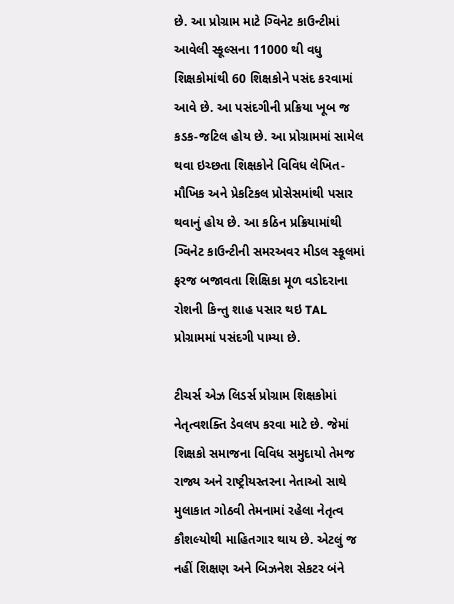છે. આ પ્રોગ્રામ માટે ગ્વિનેટ કાઉન્ટીમાં આવેલી સ્કૂલ્સના 11000 થી વધુ શિક્ષકોમાંથી 60 શિક્ષકોને પસંદ કરવામાં આવે છે. આ પસંદગીની પ્રક્રિયા ખૂબ જ કડક-જટિલ હોય છે. આ પ્રોગ્રામમાં સામેલ થવા ઇચ્છતા શિક્ષકોને વિવિધ લેખિત-મૌખિક અને પ્રેકટિકલ પ્રોસેસમાંથી પસાર થવાનું હોય છે. આ કઠિન પ્રક્રિયામાંથી ગ્વિનેટ કાઉન્ટીની સમરઅવર મીડલ સ્કૂલમાં ફરજ બજાવતા શિક્ષિકા મૂળ વડોદરાના રોશની કિન્તુ શાહ પસાર થઇ TAL પ્રોગ્રામમાં પસંદગી પામ્યા છે.

ટીચર્સ એઝ લિડર્સ પ્રોગ્રામ શિક્ષકોમાં નેતૃત્વશક્તિ ડેવલપ કરવા માટે છે. જેમાં શિક્ષકો સમાજના વિવિધ સમુદાયો તેમજ રાજ્ય અને રાષ્ટ્રીયસ્તરના નેતાઓ સાથે મુલાકાત ગોઠવી તેમનામાં રહેલા નેતૃત્વ કૌશલ્યોથી માહિતગાર થાય છે. એટલું જ નહીં શિક્ષણ અને બિઝનેશ સેકટર બંને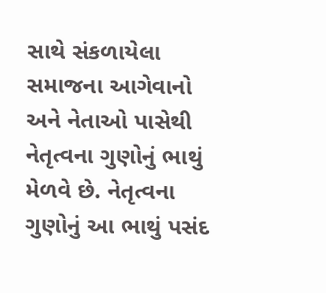સાથે સંકળાયેલા સમાજના આગેવાનો અને નેતાઓ પાસેથી નેતૃત્વના ગુણોનું ભાથું મેળવે છે. નેતૃત્વના ગુણોનું આ ભાથું પસંદ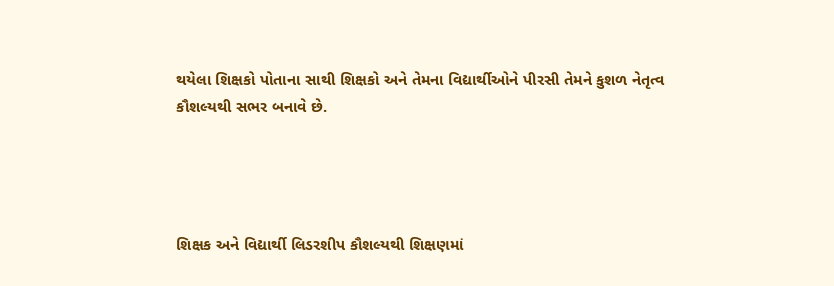થયેલા શિક્ષકો પોતાના સાથી શિક્ષકો અને તેમના વિદ્યાર્થીઓને પીરસી તેમને કુશળ નેતૃત્વ કૌશલ્યથી સભર બનાવે છે.




શિક્ષક અને વિદ્યાર્થી લિડરશીપ કૌશલ્યથી શિક્ષણમાં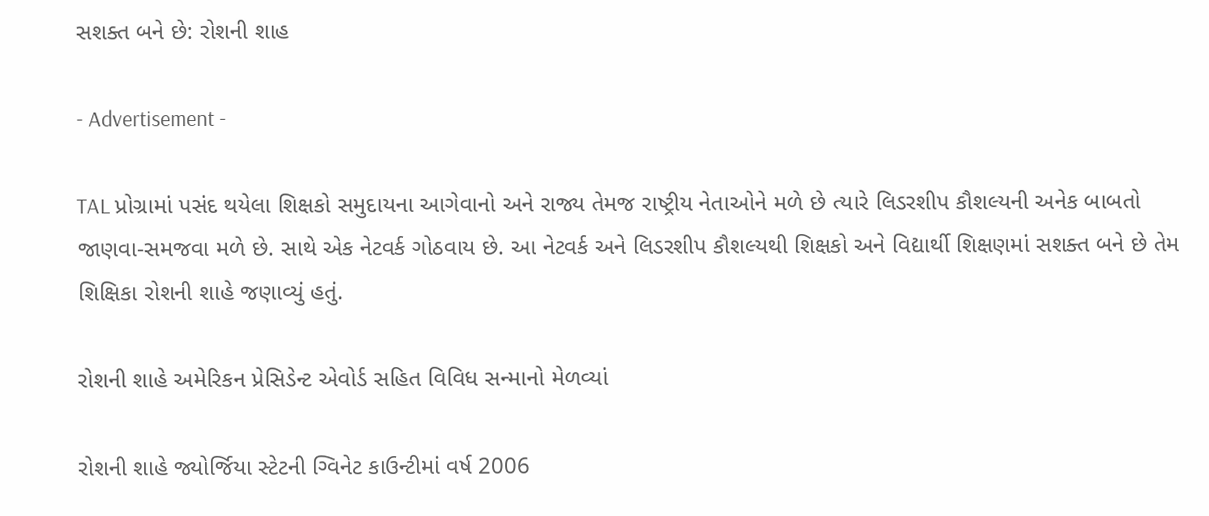સશક્ત બને છે: રોશની શાહ

- Advertisement -

TAL પ્રોગ્રામાં પસંદ થયેલા શિક્ષકો સમુદાયના આગેવાનો અને રાજ્ય તેમજ રાષ્ટ્રીય નેતાઓને મળે છે ત્યારે લિડરશીપ કૌશલ્યની અનેક બાબતો જાણવા-સમજવા મળે છે. સાથે એક નેટવર્ક ગોઠવાય છે. આ નેટવર્ક અને લિડરશીપ કૌશલ્યથી શિક્ષકો અને વિદ્યાર્થી શિક્ષણમાં સશક્ત બને છે તેમ શિક્ષિકા રોશની શાહે જણાવ્યું હતું.

રોશની શાહે અમેરિકન પ્રેસિડેન્ટ એવોર્ડ સહિત વિવિધ સન્માનો મેળવ્યાં

રોશની શાહે જ્યોર્જિયા સ્ટેટની ગ્વિનેટ કાઉન્ટીમાં વર્ષ 2006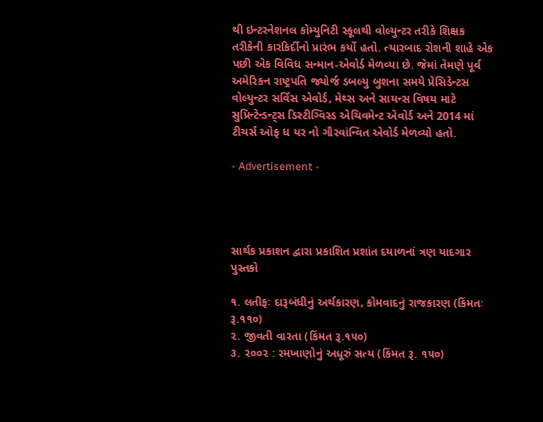થી ઇન્ટરનેશનલ કોમ્યુનિટી સ્કૂલથી વોલ્યુન્ટર તરીકે શિક્ષક તરીકેની કારકિર્દીનો પ્રારંભ કર્યો હતો. ત્યારબાદ રોશની શાહે એક પછી એક વિવિધ સન્માન-એવોર્ડ મેળવ્યા છે. જેમાં તેમણે પૂર્વ અમેરિકન રાષ્ટ્રપતિ જ્યોર્જ ડબલ્યુ બુશના સમયે પ્રેસિડેન્ટસ વોલ્યુન્ટર સર્વિસ એવોર્ડ, મેથ્સ અને સાયન્સ વિષય માટે સુપ્રિન્ટેન્ડન્ટ્સ ડિસ્ટીગ્વિસ્ડ એચિવમેન્ટ એવોર્ડ અને 2014 માં ટીચર્સ ઓફ ધ યર નો ગૌરવાંન્વિત એવોર્ડ મેળવ્યો હતો.

- Advertisement -




સાર્થક પ્રકાશન દ્વારા પ્રકાશિત પ્રશાંત દયાળનાં ત્રણ યાદગાર પુસ્તકો

૧. લતીફઃ દારૂબંધીનું અર્થકારણ, કોમવાદનું રાજકારણ (કિંમતઃ રૂ.૧૧૦)
૨. જીવતી વારતા (કિંમત રૂ.૧૫૦)
૩. ૨૦૦૨ : રમખાણોનું અધૂરું સત્ય (કિંમત રૂ. ૧૫૦)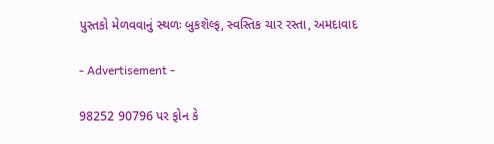પુસ્તકો મેળવવાનું સ્થળઃ બુકશૅલ્ફ, સ્વસ્તિક ચાર રસ્તા, અમદાવાદ

- Advertisement -

98252 90796 પર ફોન કે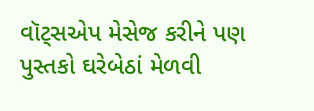વૉટ્સએપ મેસેજ કરીને પણ પુસ્તકો ઘરેબેઠાં મેળવી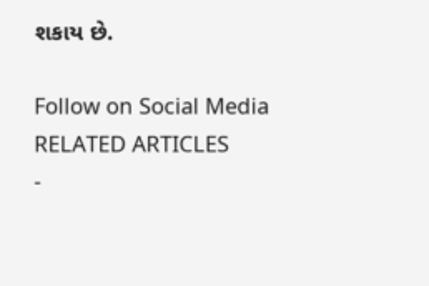શકાય છે.

Follow on Social Media
RELATED ARTICLES
-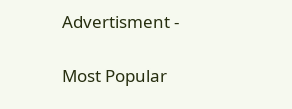Advertisment -

Most Popular